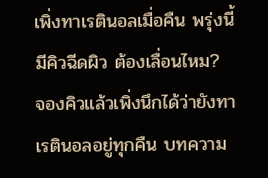เพิ่งทาเรตินอลเมื่อคืน พรุ่งนี้มีคิวฉีดผิว ต้องเลื่อนไหม?
จองคิวแล้วเพิ่งนึกได้ว่ายังทาเรตินอลอยู่ทุกคืน บทความ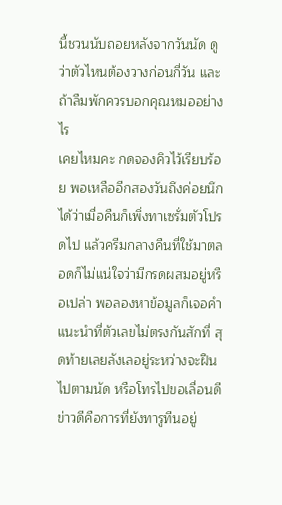นี้ชวนนับถอยหลังจากวันนัด ดูว่าตัวไหนต้องวางก่อนกี่วัน และถ้าลืมพักควรบอกคุณหมออย่างไร
เคยไหมคะ กดจองคิวไว้เรียบร้อย พอเหลืออีกสองวันถึงค่อยนึกได้ว่าเมื่อคืนก็เพิ่งทาเซรั่มตัวโปรดไป แล้วครีมกลางคืนที่ใช้มาตลอดก็ไม่แน่ใจว่ามีกรดผสมอยู่หรือเปล่า พอลองหาข้อมูลก็เจอคำแนะนำที่ตัวเลขไม่ตรงกันสักที่ สุดท้ายเลยลังเลอยู่ระหว่างจะฝืนไปตามนัด หรือโทรไปขอเลื่อนดี
ข่าวดีคือการที่ยังทารูทีนอยู่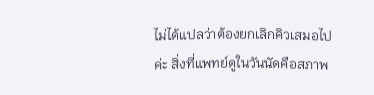ไม่ได้แปลว่าต้องยกเลิกคิวเสมอไปค่ะ สิ่งที่แพทย์ดูในวันนัดคือสภาพ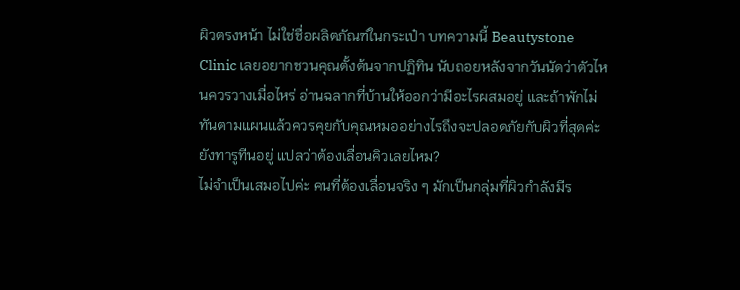ผิวตรงหน้า ไม่ใช่ชื่อผลิตภัณฑ์ในกระเป๋า บทความนี้ Beautystone Clinic เลยอยากชวนคุณตั้งต้นจากปฏิทิน นับถอยหลังจากวันนัดว่าตัวไหนควรวางเมื่อไหร่ อ่านฉลากที่บ้านให้ออกว่ามีอะไรผสมอยู่ และถ้าพักไม่ทันตามแผนแล้วควรคุยกับคุณหมออย่างไรถึงจะปลอดภัยกับผิวที่สุดค่ะ
ยังทารูทีนอยู่ แปลว่าต้องเลื่อนคิวเลยไหม?
ไม่จำเป็นเสมอไปค่ะ คนที่ต้องเลื่อนจริง ๆ มักเป็นกลุ่มที่ผิวกำลังมีร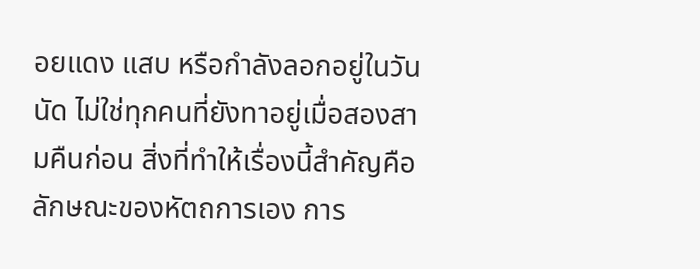อยแดง แสบ หรือกำลังลอกอยู่ในวันนัด ไม่ใช่ทุกคนที่ยังทาอยู่เมื่อสองสามคืนก่อน สิ่งที่ทำให้เรื่องนี้สำคัญคือลักษณะของหัตถการเอง การ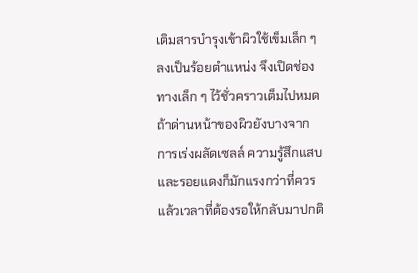เติมสารบำรุงเข้าผิวใช้เข็มเล็ก ๆ ลงเป็นร้อยตำแหน่ง จึงเปิดช่องทางเล็ก ๆ ไว้ชั่วคราวเต็มไปหมด ถ้าด่านหน้าของผิวยังบางจากการเร่งผลัดเซลล์ ความรู้สึกแสบและรอยแดงก็มักแรงกว่าที่ควร แล้วเวลาที่ต้องรอให้กลับมาปกติ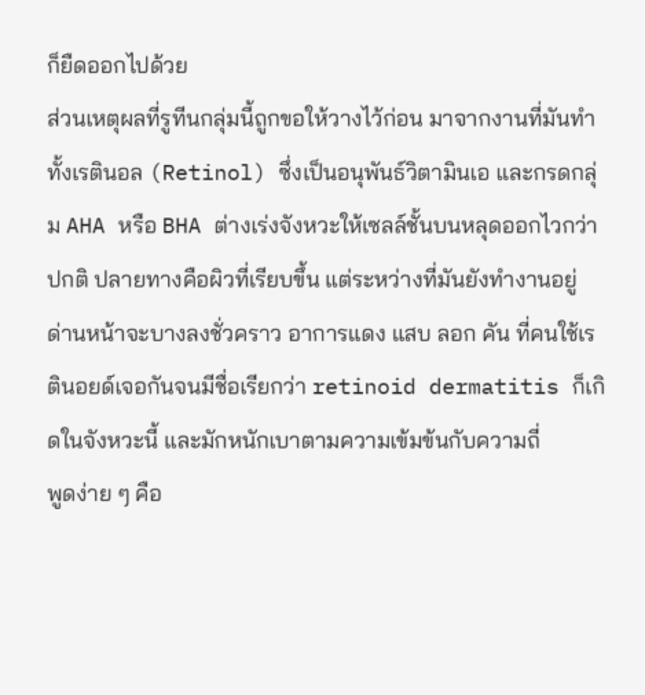ก็ยืดออกไปด้วย
ส่วนเหตุผลที่รูทีนกลุ่มนี้ถูกขอให้วางไว้ก่อน มาจากงานที่มันทำ ทั้งเรตินอล (Retinol) ซึ่งเป็นอนุพันธ์วิตามินเอ และกรดกลุ่ม AHA หรือ BHA ต่างเร่งจังหวะให้เซลล์ชั้นบนหลุดออกไวกว่าปกติ ปลายทางคือผิวที่เรียบขึ้น แต่ระหว่างที่มันยังทำงานอยู่ ด่านหน้าจะบางลงชั่วคราว อาการแดง แสบ ลอก คัน ที่คนใช้เรตินอยด์เจอกันจนมีชื่อเรียกว่า retinoid dermatitis ก็เกิดในจังหวะนี้ และมักหนักเบาตามความเข้มข้นกับความถี่
พูดง่าย ๆ คือ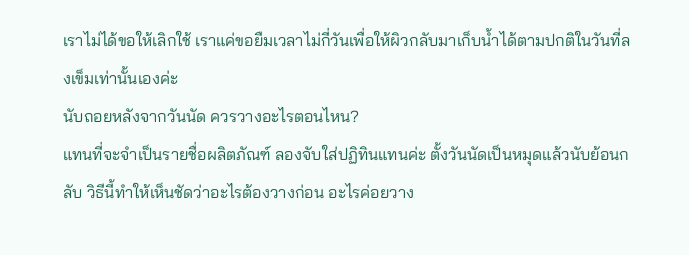เราไม่ได้ขอให้เลิกใช้ เราแค่ขอยืมเวลาไม่กี่วันเพื่อให้ผิวกลับมาเก็บน้ำได้ตามปกติในวันที่ลงเข็มเท่านั้นเองค่ะ
นับถอยหลังจากวันนัด ควรวางอะไรตอนไหน?
แทนที่จะจำเป็นรายชื่อผลิตภัณฑ์ ลองจับใส่ปฏิทินแทนค่ะ ตั้งวันนัดเป็นหมุดแล้วนับย้อนกลับ วิธีนี้ทำให้เห็นชัดว่าอะไรต้องวางก่อน อะไรค่อยวาง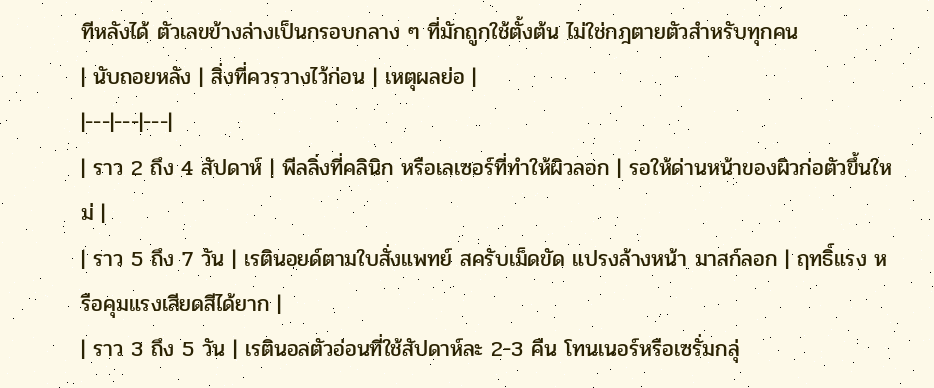ทีหลังได้ ตัวเลขข้างล่างเป็นกรอบกลาง ๆ ที่มักถูกใช้ตั้งต้น ไม่ใช่กฎตายตัวสำหรับทุกคน
| นับถอยหลัง | สิ่งที่ควรวางไว้ก่อน | เหตุผลย่อ |
|---|---|---|
| ราว 2 ถึง 4 สัปดาห์ | พีลลิ่งที่คลินิก หรือเลเซอร์ที่ทำให้ผิวลอก | รอให้ด่านหน้าของผิวก่อตัวขึ้นใหม่ |
| ราว 5 ถึง 7 วัน | เรตินอยด์ตามใบสั่งแพทย์ สครับเม็ดขัด แปรงล้างหน้า มาสก์ลอก | ฤทธิ์แรง หรือคุมแรงเสียดสีได้ยาก |
| ราว 3 ถึง 5 วัน | เรตินอลตัวอ่อนที่ใช้สัปดาห์ละ 2-3 คืน โทนเนอร์หรือเซรั่มกลุ่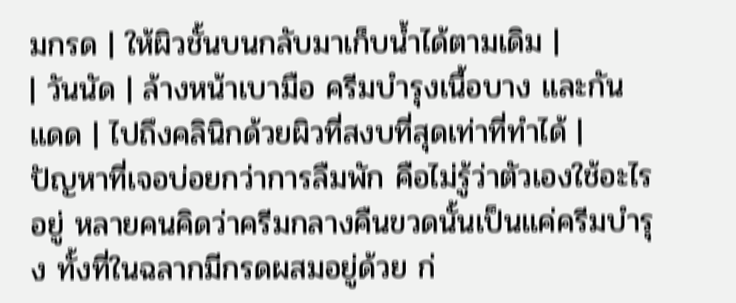มกรด | ให้ผิวชั้นบนกลับมาเก็บน้ำได้ตามเดิม |
| วันนัด | ล้างหน้าเบามือ ครีมบำรุงเนื้อบาง และกันแดด | ไปถึงคลินิกด้วยผิวที่สงบที่สุดเท่าที่ทำได้ |
ปัญหาที่เจอบ่อยกว่าการลืมพัก คือไม่รู้ว่าตัวเองใช้อะไรอยู่ หลายคนคิดว่าครีมกลางคืนขวดนั้นเป็นแค่ครีมบำรุง ทั้งที่ในฉลากมีกรดผสมอยู่ด้วย ก่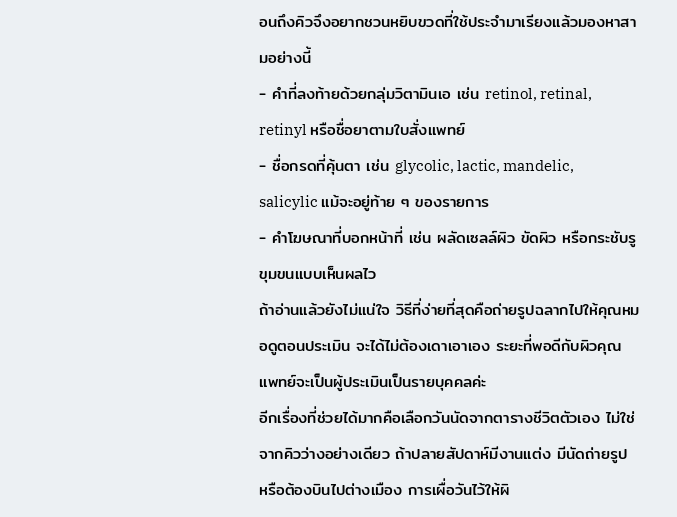อนถึงคิวจึงอยากชวนหยิบขวดที่ใช้ประจำมาเรียงแล้วมองหาสามอย่างนี้
- คำที่ลงท้ายด้วยกลุ่มวิตามินเอ เช่น retinol, retinal, retinyl หรือชื่อยาตามใบสั่งแพทย์
- ชื่อกรดที่คุ้นตา เช่น glycolic, lactic, mandelic, salicylic แม้จะอยู่ท้าย ๆ ของรายการ
- คำโฆษณาที่บอกหน้าที่ เช่น ผลัดเซลล์ผิว ขัดผิว หรือกระชับรูขุมขนแบบเห็นผลไว
ถ้าอ่านแล้วยังไม่แน่ใจ วิธีที่ง่ายที่สุดคือถ่ายรูปฉลากไปให้คุณหมอดูตอนประเมิน จะได้ไม่ต้องเดาเอาเอง ระยะที่พอดีกับผิวคุณ แพทย์จะเป็นผู้ประเมินเป็นรายบุคคลค่ะ
อีกเรื่องที่ช่วยได้มากคือเลือกวันนัดจากตารางชีวิตตัวเอง ไม่ใช่จากคิวว่างอย่างเดียว ถ้าปลายสัปดาห์มีงานแต่ง มีนัดถ่ายรูป หรือต้องบินไปต่างเมือง การเผื่อวันไว้ให้ผิ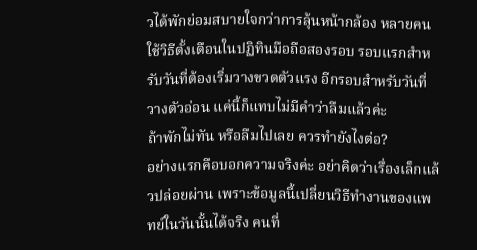วได้พักย่อมสบายใจกว่าการลุ้นหน้ากล้อง หลายคนใช้วิธีตั้งเตือนในปฏิทินมือถือสองรอบ รอบแรกสำหรับวันที่ต้องเริ่มวางขวดตัวแรง อีกรอบสำหรับวันที่วางตัวอ่อน แค่นี้ก็แทบไม่มีคำว่าลืมแล้วค่ะ
ถ้าพักไม่ทัน หรือลืมไปเลย ควรทำยังไงต่อ?
อย่างแรกคือบอกความจริงค่ะ อย่าคิดว่าเรื่องเล็กแล้วปล่อยผ่าน เพราะข้อมูลนี้เปลี่ยนวิธีทำงานของแพทย์ในวันนั้นได้จริง คนที่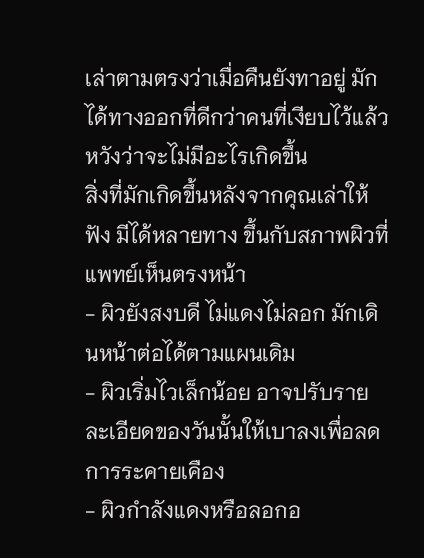เล่าตามตรงว่าเมื่อคืนยังทาอยู่ มักได้ทางออกที่ดีกว่าคนที่เงียบไว้แล้วหวังว่าจะไม่มีอะไรเกิดขึ้น
สิ่งที่มักเกิดขึ้นหลังจากคุณเล่าให้ฟัง มีได้หลายทาง ขึ้นกับสภาพผิวที่แพทย์เห็นตรงหน้า
- ผิวยังสงบดี ไม่แดงไม่ลอก มักเดินหน้าต่อได้ตามแผนเดิม
- ผิวเริ่มไวเล็กน้อย อาจปรับรายละเอียดของวันนั้นให้เบาลงเพื่อลดการระคายเคือง
- ผิวกำลังแดงหรือลอกอ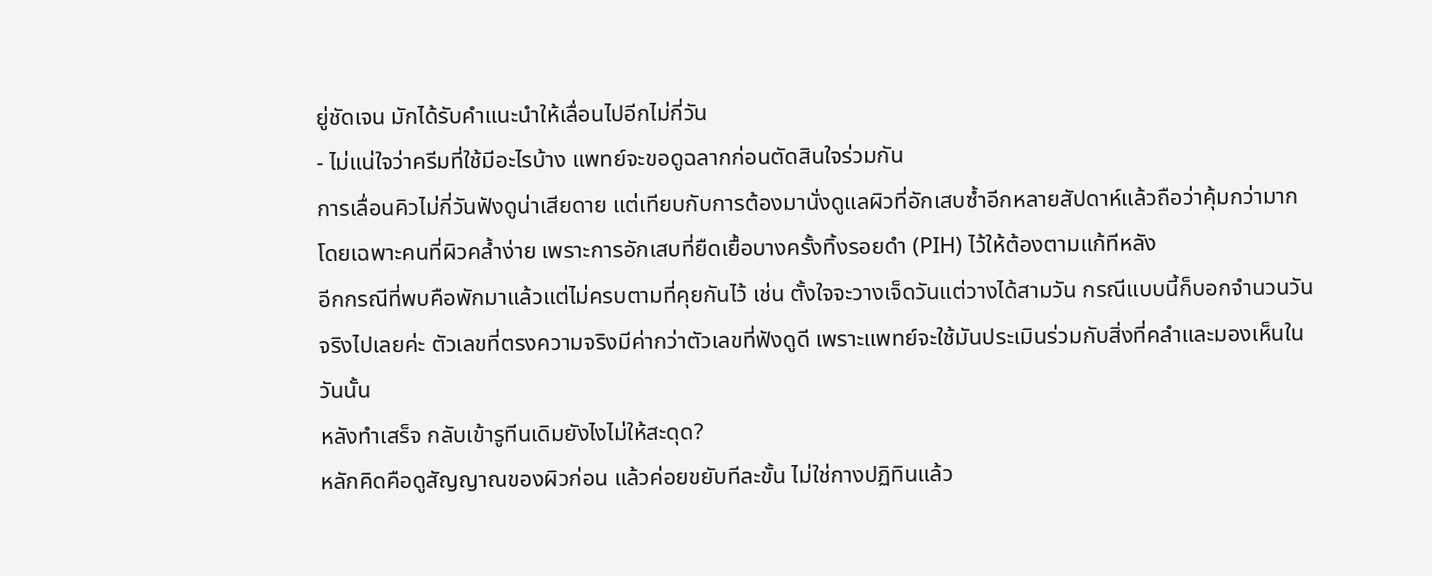ยู่ชัดเจน มักได้รับคำแนะนำให้เลื่อนไปอีกไม่กี่วัน
- ไม่แน่ใจว่าครีมที่ใช้มีอะไรบ้าง แพทย์จะขอดูฉลากก่อนตัดสินใจร่วมกัน
การเลื่อนคิวไม่กี่วันฟังดูน่าเสียดาย แต่เทียบกับการต้องมานั่งดูแลผิวที่อักเสบซ้ำอีกหลายสัปดาห์แล้วถือว่าคุ้มกว่ามาก โดยเฉพาะคนที่ผิวคล้ำง่าย เพราะการอักเสบที่ยืดเยื้อบางครั้งทิ้งรอยดำ (PIH) ไว้ให้ต้องตามแก้ทีหลัง
อีกกรณีที่พบคือพักมาแล้วแต่ไม่ครบตามที่คุยกันไว้ เช่น ตั้งใจจะวางเจ็ดวันแต่วางได้สามวัน กรณีแบบนี้ก็บอกจำนวนวันจริงไปเลยค่ะ ตัวเลขที่ตรงความจริงมีค่ากว่าตัวเลขที่ฟังดูดี เพราะแพทย์จะใช้มันประเมินร่วมกับสิ่งที่คลำและมองเห็นในวันนั้น
หลังทำเสร็จ กลับเข้ารูทีนเดิมยังไงไม่ให้สะดุด?
หลักคิดคือดูสัญญาณของผิวก่อน แล้วค่อยขยับทีละขั้น ไม่ใช่กางปฏิทินแล้ว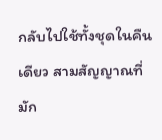กลับไปใช้ทั้งชุดในคืนเดียว สามสัญญาณที่มัก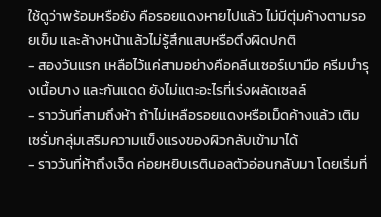ใช้ดูว่าพร้อมหรือยัง คือรอยแดงหายไปแล้ว ไม่มีตุ่มค้างตามรอยเข็ม และล้างหน้าแล้วไม่รู้สึกแสบหรือตึงผิดปกติ
- สองวันแรก เหลือไว้แค่สามอย่างคือคลีนเซอร์เบามือ ครีมบำรุงเนื้อบาง และกันแดด ยังไม่แตะอะไรที่เร่งผลัดเซลล์
- ราววันที่สามถึงห้า ถ้าไม่เหลือรอยแดงหรือเม็ดค้างแล้ว เติมเซรั่มกลุ่มเสริมความแข็งแรงของผิวกลับเข้ามาได้
- ราววันที่ห้าถึงเจ็ด ค่อยหยิบเรตินอลตัวอ่อนกลับมา โดยเริ่มที่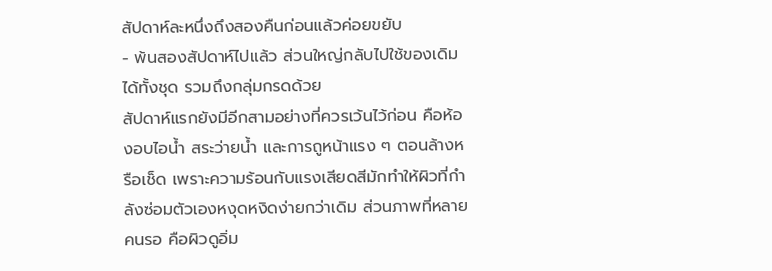สัปดาห์ละหนึ่งถึงสองคืนก่อนแล้วค่อยขยับ
- พ้นสองสัปดาห์ไปแล้ว ส่วนใหญ่กลับไปใช้ของเดิมได้ทั้งชุด รวมถึงกลุ่มกรดด้วย
สัปดาห์แรกยังมีอีกสามอย่างที่ควรเว้นไว้ก่อน คือห้องอบไอน้ำ สระว่ายน้ำ และการถูหน้าแรง ๆ ตอนล้างหรือเช็ด เพราะความร้อนกับแรงเสียดสีมักทำให้ผิวที่กำลังซ่อมตัวเองหงุดหงิดง่ายกว่าเดิม ส่วนภาพที่หลายคนรอ คือผิวดูอิ่ม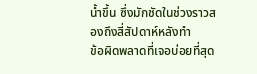น้ำขึ้น ซึ่งมักชัดในช่วงราวสองถึงสี่สัปดาห์หลังทำ
ข้อผิดพลาดที่เจอบ่อยที่สุด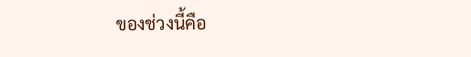ของช่วงนี้คือ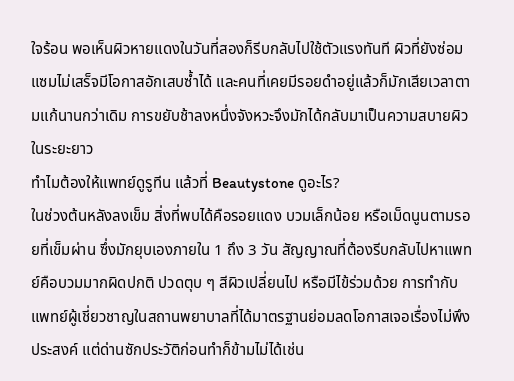ใจร้อน พอเห็นผิวหายแดงในวันที่สองก็รีบกลับไปใช้ตัวแรงทันที ผิวที่ยังซ่อมแซมไม่เสร็จมีโอกาสอักเสบซ้ำได้ และคนที่เคยมีรอยดำอยู่แล้วก็มักเสียเวลาตามแก้นานกว่าเดิม การขยับช้าลงหนึ่งจังหวะจึงมักได้กลับมาเป็นความสบายผิวในระยะยาว
ทำไมต้องให้แพทย์ดูรูทีน แล้วที่ Beautystone ดูอะไร?
ในช่วงต้นหลังลงเข็ม สิ่งที่พบได้คือรอยแดง บวมเล็กน้อย หรือเม็ดนูนตามรอยที่เข็มผ่าน ซึ่งมักยุบเองภายใน 1 ถึง 3 วัน สัญญาณที่ต้องรีบกลับไปหาแพทย์คือบวมมากผิดปกติ ปวดตุบ ๆ สีผิวเปลี่ยนไป หรือมีไข้ร่วมด้วย การทำกับแพทย์ผู้เชี่ยวชาญในสถานพยาบาลที่ได้มาตรฐานย่อมลดโอกาสเจอเรื่องไม่พึงประสงค์ แต่ด่านซักประวัติก่อนทำก็ข้ามไม่ได้เช่น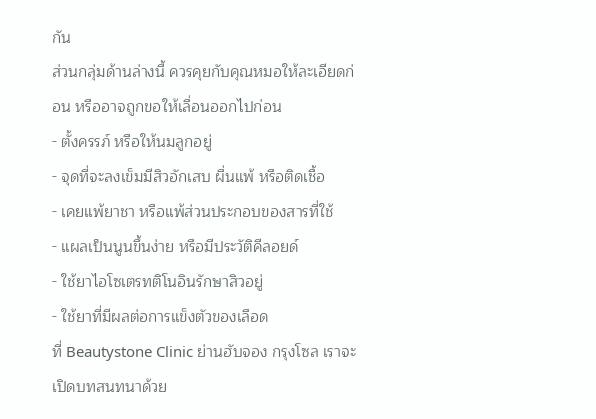กัน
ส่วนกลุ่มด้านล่างนี้ ควรคุยกับคุณหมอให้ละเอียดก่อน หรืออาจถูกขอให้เลื่อนออกไปก่อน
- ตั้งครรภ์ หรือให้นมลูกอยู่
- จุดที่จะลงเข็มมีสิวอักเสบ ผื่นแพ้ หรือติดเชื้อ
- เคยแพ้ยาชา หรือแพ้ส่วนประกอบของสารที่ใช้
- แผลเป็นนูนขึ้นง่าย หรือมีประวัติคีลอยด์
- ใช้ยาไอโซเตรทติโนอินรักษาสิวอยู่
- ใช้ยาที่มีผลต่อการแข็งตัวของเลือด
ที่ Beautystone Clinic ย่านฮับจอง กรุงโซล เราจะเปิดบทสนทนาด้วย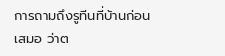การถามถึงรูทีนที่บ้านก่อนเสมอ ว่าต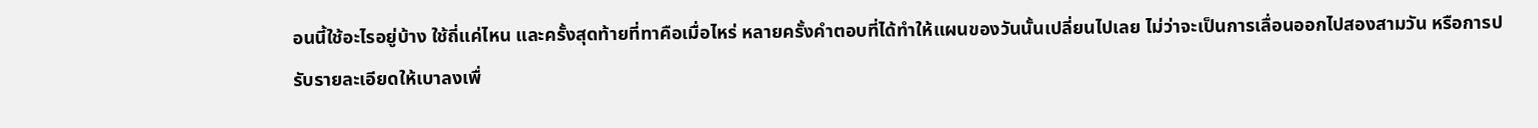อนนี้ใช้อะไรอยู่บ้าง ใช้ถี่แค่ไหน และครั้งสุดท้ายที่ทาคือเมื่อไหร่ หลายครั้งคำตอบที่ได้ทำให้แผนของวันนั้นเปลี่ยนไปเลย ไม่ว่าจะเป็นการเลื่อนออกไปสองสามวัน หรือการปรับรายละเอียดให้เบาลงเพื่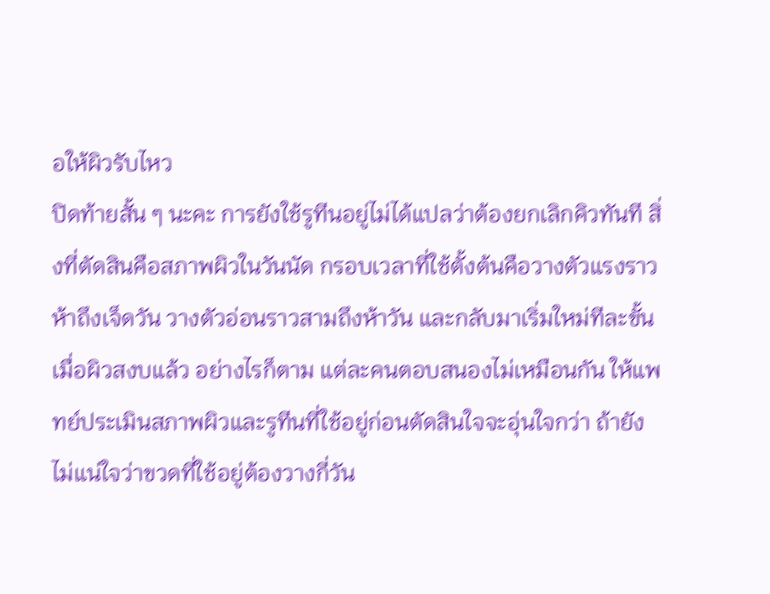อให้ผิวรับไหว
ปิดท้ายสั้น ๆ นะคะ การยังใช้รูทีนอยู่ไม่ได้แปลว่าต้องยกเลิกคิวทันที สิ่งที่ตัดสินคือสภาพผิวในวันนัด กรอบเวลาที่ใช้ตั้งต้นคือวางตัวแรงราวห้าถึงเจ็ดวัน วางตัวอ่อนราวสามถึงห้าวัน และกลับมาเริ่มใหม่ทีละขั้นเมื่อผิวสงบแล้ว อย่างไรก็ตาม แต่ละคนตอบสนองไม่เหมือนกัน ให้แพทย์ประเมินสภาพผิวและรูทีนที่ใช้อยู่ก่อนตัดสินใจจะอุ่นใจกว่า ถ้ายังไม่แน่ใจว่าขวดที่ใช้อยู่ต้องวางกี่วัน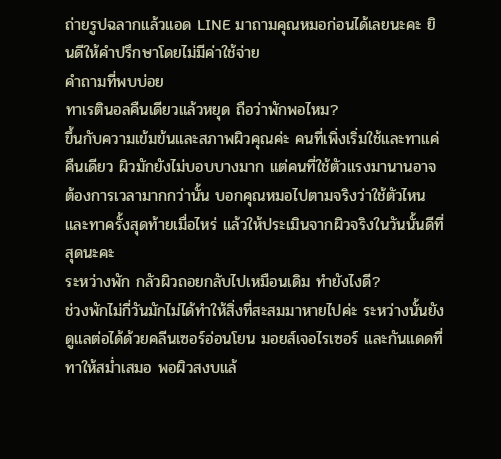ถ่ายรูปฉลากแล้วแอด LINE มาถามคุณหมอก่อนได้เลยนะคะ ยินดีให้คำปรึกษาโดยไม่มีค่าใช้จ่าย
คำถามที่พบบ่อย
ทาเรตินอลคืนเดียวแล้วหยุด ถือว่าพักพอไหม?
ขึ้นกับความเข้มข้นและสภาพผิวคุณค่ะ คนที่เพิ่งเริ่มใช้และทาแค่คืนเดียว ผิวมักยังไม่บอบบางมาก แต่คนที่ใช้ตัวแรงมานานอาจต้องการเวลามากกว่านั้น บอกคุณหมอไปตามจริงว่าใช้ตัวไหนและทาครั้งสุดท้ายเมื่อไหร่ แล้วให้ประเมินจากผิวจริงในวันนั้นดีที่สุดนะคะ
ระหว่างพัก กลัวผิวถอยกลับไปเหมือนเดิม ทำยังไงดี?
ช่วงพักไม่กี่วันมักไม่ได้ทำให้สิ่งที่สะสมมาหายไปค่ะ ระหว่างนั้นยังดูแลต่อได้ด้วยคลีนเซอร์อ่อนโยน มอยส์เจอไรเซอร์ และกันแดดที่ทาให้สม่ำเสมอ พอผิวสงบแล้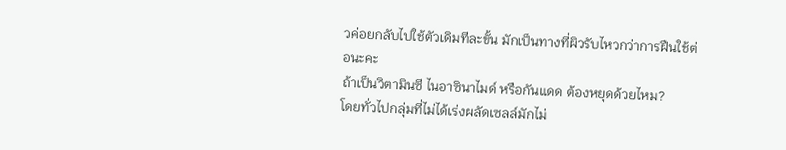วค่อยกลับไปใช้ตัวเดิมทีละขั้น มักเป็นทางที่ผิวรับไหวกว่าการฝืนใช้ต่อนะคะ
ถ้าเป็นวิตามินซี ไนอาซินาไมด์ หรือกันแดด ต้องหยุดด้วยไหม?
โดยทั่วไปกลุ่มที่ไม่ได้เร่งผลัดเซลล์มักไม่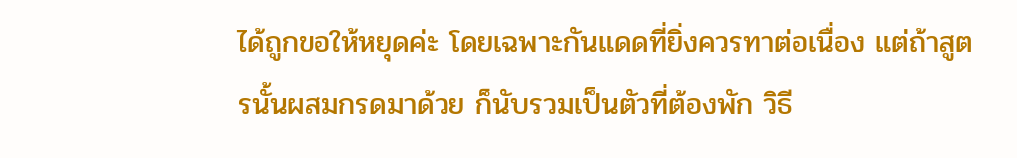ได้ถูกขอให้หยุดค่ะ โดยเฉพาะกันแดดที่ยิ่งควรทาต่อเนื่อง แต่ถ้าสูตรนั้นผสมกรดมาด้วย ก็นับรวมเป็นตัวที่ต้องพัก วิธี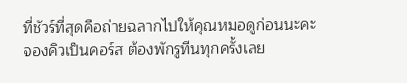ที่ชัวร์ที่สุดคือถ่ายฉลากไปให้คุณหมอดูก่อนนะคะ
จองคิวเป็นคอร์ส ต้องพักรูทีนทุกครั้งเลย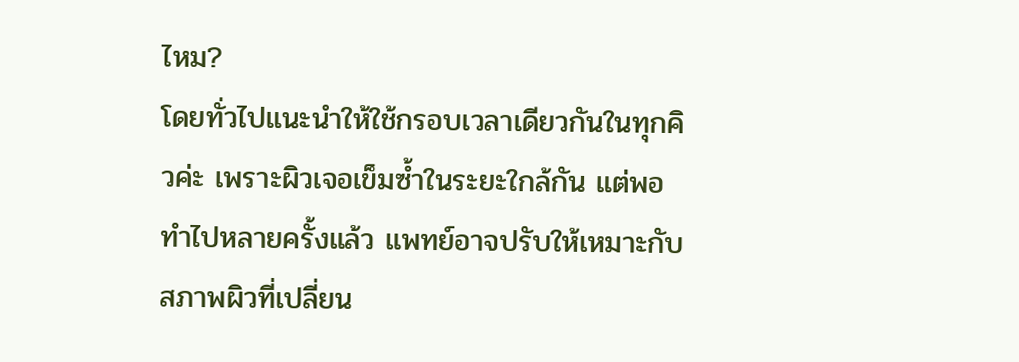ไหม?
โดยทั่วไปแนะนำให้ใช้กรอบเวลาเดียวกันในทุกคิวค่ะ เพราะผิวเจอเข็มซ้ำในระยะใกล้กัน แต่พอทำไปหลายครั้งแล้ว แพทย์อาจปรับให้เหมาะกับสภาพผิวที่เปลี่ยน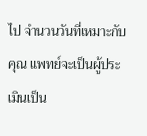ไป จำนวนวันที่เหมาะกับคุณ แพทย์จะเป็นผู้ประเมินเป็น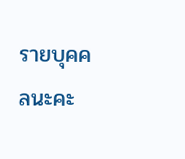รายบุคคลนะคะ